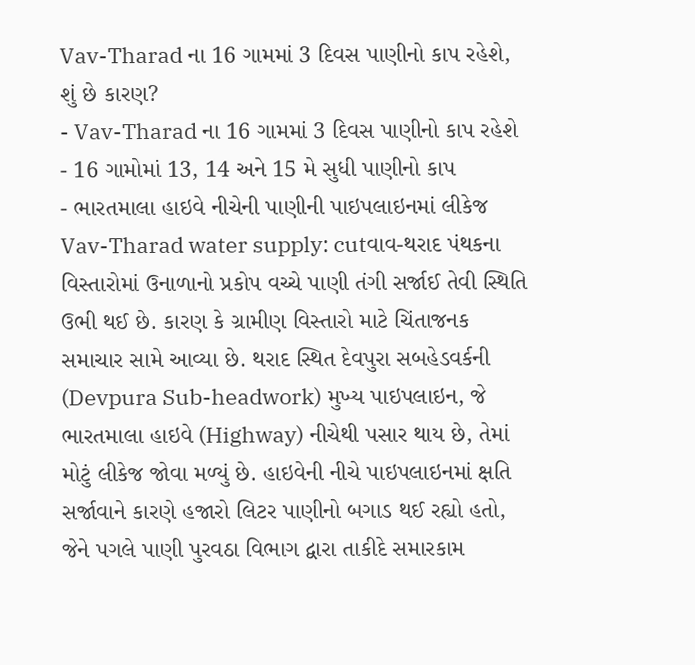Vav-Tharad ના 16 ગામમાં 3 દિવસ પાણીનો કાપ રહેશે, શું છે કારણ?
- Vav-Tharad ના 16 ગામમાં 3 દિવસ પાણીનો કાપ રહેશે
- 16 ગામોમાં 13, 14 અને 15 મે સુધી પાણીનો કાપ
- ભારતમાલા હાઇવે નીચેની પાણીની પાઇપલાઇનમાં લીકેજ
Vav-Tharad water supply: cutવાવ-થરાદ પંથકના વિસ્તારોમાં ઉનાળાનો પ્રકોપ વચ્ચે પાણી તંગી સર્જાઈ તેવી સ્થિતિ ઉભી થઈ છે. કારણ કે ગ્રામીણ વિસ્તારો માટે ચિંતાજનક સમાચાર સામે આવ્યા છે. થરાદ સ્થિત દેવપુરા સબહેડવર્કની (Devpura Sub-headwork) મુખ્ય પાઇપલાઇન, જે ભારતમાલા હાઇવે (Highway) નીચેથી પસાર થાય છે, તેમાં મોટું લીકેજ જોવા મળ્યું છે. હાઇવેની નીચે પાઇપલાઇનમાં ક્ષતિ સર્જાવાને કારણે હજારો લિટર પાણીનો બગાડ થઈ રહ્યો હતો, જેને પગલે પાણી પુરવઠા વિભાગ દ્વારા તાકીદે સમારકામ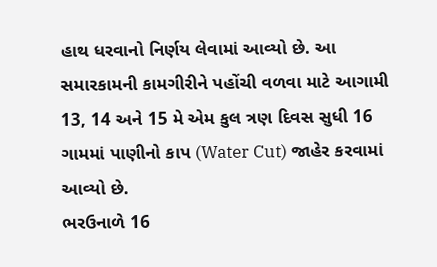હાથ ધરવાનો નિર્ણય લેવામાં આવ્યો છે. આ સમારકામની કામગીરીને પહોંચી વળવા માટે આગામી 13, 14 અને 15 મે એમ કુલ ત્રણ દિવસ સુધી 16 ગામમાં પાણીનો કાપ (Water Cut) જાહેર કરવામાં આવ્યો છે.
ભરઉનાળે 16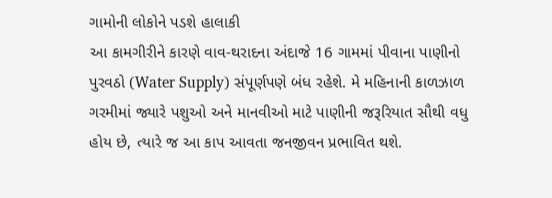ગામોની લોકોને પડશે હાલાકી
આ કામગીરીને કારણે વાવ-થરાદના અંદાજે 16 ગામમાં પીવાના પાણીનો પુરવઠો (Water Supply) સંપૂર્ણપણે બંધ રહેશે. મે મહિનાની કાળઝાળ ગરમીમાં જ્યારે પશુઓ અને માનવીઓ માટે પાણીની જરૂરિયાત સૌથી વધુ હોય છે, ત્યારે જ આ કાપ આવતા જનજીવન પ્રભાવિત થશે.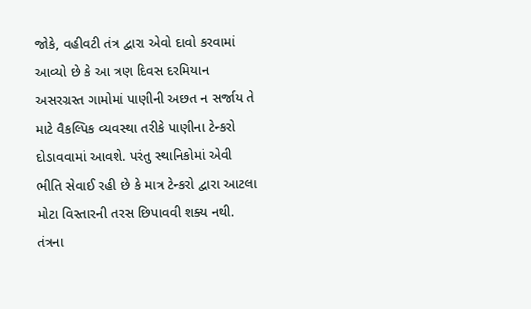જોકે, વહીવટી તંત્ર દ્વારા એવો દાવો કરવામાં આવ્યો છે કે આ ત્રણ દિવસ દરમિયાન અસરગ્રસ્ત ગામોમાં પાણીની અછત ન સર્જાય તે માટે વૈકલ્પિક વ્યવસ્થા તરીકે પાણીના ટેન્કરો દોડાવવામાં આવશે. પરંતુ સ્થાનિકોમાં એવી ભીતિ સેવાઈ રહી છે કે માત્ર ટેન્કરો દ્વારા આટલા મોટા વિસ્તારની તરસ છિપાવવી શક્ય નથી.
તંત્રના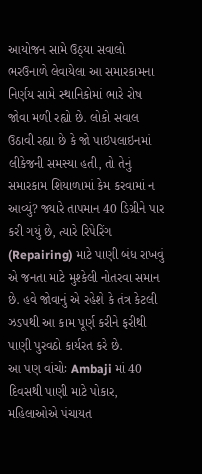આયોજન સામે ઉઠ્યા સવાલો
ભરઉનાળે લેવાયેલા આ સમારકામના નિર્ણય સામે સ્થાનિકોમાં ભારે રોષ જોવા મળી રહ્યો છે. લોકો સવાલ ઉઠાવી રહ્યા છે કે જો પાઇપલાઇનમાં લીકેજની સમસ્યા હતી, તો તેનું સમારકામ શિયાળામાં કેમ કરવામાં ન આવ્યું? જ્યારે તાપમાન 40 ડિગ્રીને પાર કરી ગયું છે, ત્યારે રિપેરિંગ (Repairing) માટે પાણી બંધ રાખવું એ જનતા માટે મુશ્કેલી નોતરવા સમાન છે. હવે જોવાનું એ રહેશે કે તંત્ર કેટલી ઝડપથી આ કામ પૂર્ણ કરીને ફરીથી પાણી પુરવઠો કાર્યરત કરે છે.
આ પણ વાંચોઃ Ambaji માં 40 દિવસથી પાણી માટે પોકાર, મહિલાઓએ પંચાયત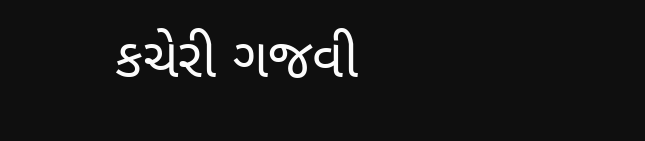કચેરી ગજવી